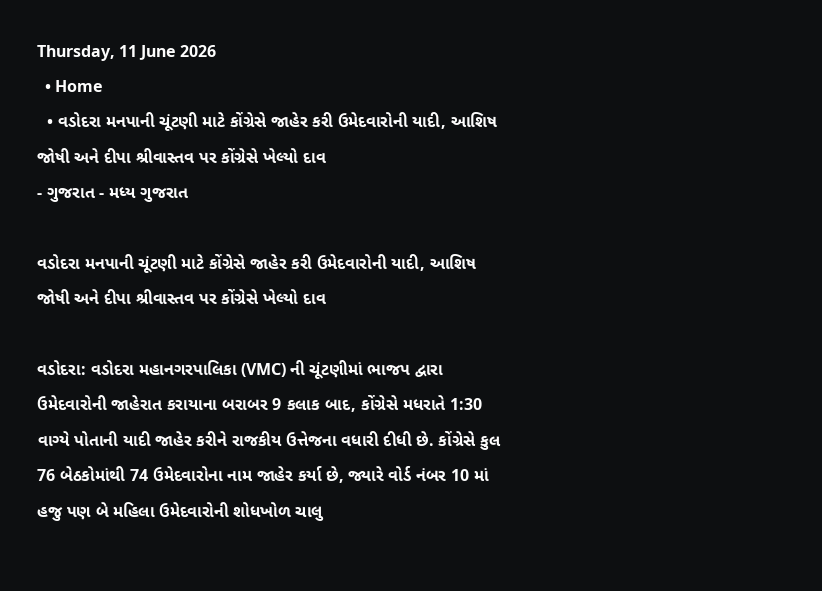Thursday, 11 June 2026
  • Home
  • વડોદરા મનપાની ચૂંટણી માટે કોંગ્રેસે જાહેર કરી ઉમેદવારોની યાદી, આશિષ જોષી અને દીપા શ્રીવાસ્તવ પર કોંગ્રેસે ખેલ્યો દાવ
- ગુજરાત - મધ્ય ગુજરાત

વડોદરા મનપાની ચૂંટણી માટે કોંગ્રેસે જાહેર કરી ઉમેદવારોની યાદી, આશિષ જોષી અને દીપા શ્રીવાસ્તવ પર કોંગ્રેસે ખેલ્યો દાવ

વડોદરા: વડોદરા મહાનગરપાલિકા (VMC) ની ચૂંટણીમાં ભાજપ દ્વારા ઉમેદવારોની જાહેરાત કરાયાના બરાબર 9 કલાક બાદ, કોંગ્રેસે મધરાતે 1:30 વાગ્યે પોતાની યાદી જાહેર કરીને રાજકીય ઉત્તેજના વધારી દીધી છે. કોંગ્રેસે કુલ 76 બેઠકોમાંથી 74 ઉમેદવારોના નામ જાહેર કર્યા છે, જ્યારે વોર્ડ નંબર 10 માં હજુ પણ બે મહિલા ઉમેદવારોની શોધખોળ ચાલુ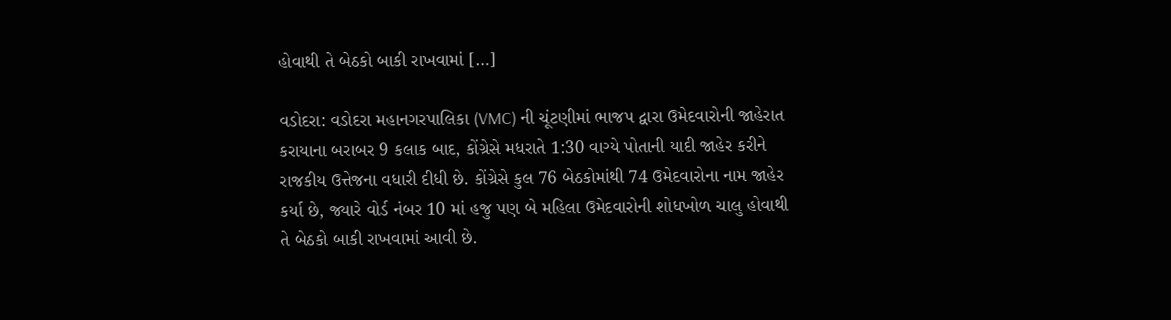હોવાથી તે બેઠકો બાકી રાખવામાં […]

વડોદરા: વડોદરા મહાનગરપાલિકા (VMC) ની ચૂંટણીમાં ભાજપ દ્વારા ઉમેદવારોની જાહેરાત કરાયાના બરાબર 9 કલાક બાદ, કોંગ્રેસે મધરાતે 1:30 વાગ્યે પોતાની યાદી જાહેર કરીને રાજકીય ઉત્તેજના વધારી દીધી છે. કોંગ્રેસે કુલ 76 બેઠકોમાંથી 74 ઉમેદવારોના નામ જાહેર કર્યા છે, જ્યારે વોર્ડ નંબર 10 માં હજુ પણ બે મહિલા ઉમેદવારોની શોધખોળ ચાલુ હોવાથી તે બેઠકો બાકી રાખવામાં આવી છે.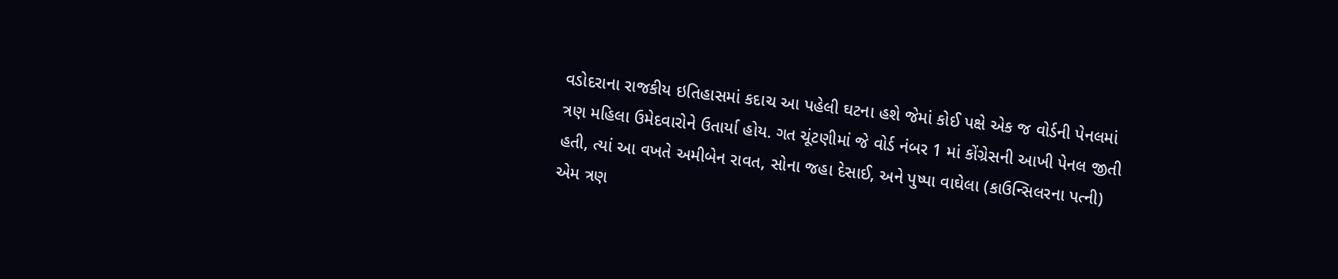વડોદરાના રાજકીય ઇતિહાસમાં કદાચ આ પહેલી ઘટના હશે જેમાં કોઈ પક્ષે એક જ વોર્ડની પેનલમાં ત્રણ મહિલા ઉમેદવારોને ઉતાર્યા હોય. ગત ચૂંટણીમાં જે વોર્ડ નંબર 1 માં કોંગ્રેસની આખી પેનલ જીતી હતી, ત્યાં આ વખતે અમીબેન રાવત, સોના જહા દેસાઈ, અને પુષ્પા વાઘેલા (કાઉન્સિલરના પત્ની) એમ ત્રણ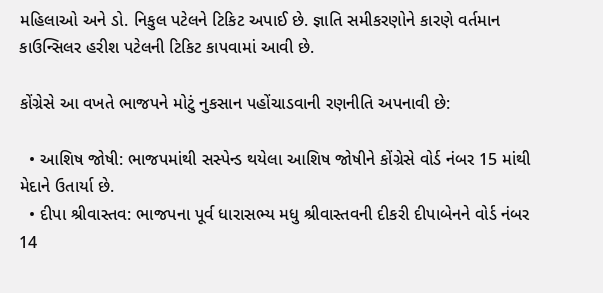મહિલાઓ અને ડો. નિકુલ પટેલને ટિકિટ અપાઈ છે. જ્ઞાતિ સમીકરણોને કારણે વર્તમાન કાઉન્સિલર હરીશ પટેલની ટિકિટ કાપવામાં આવી છે.

કોંગ્રેસે આ વખતે ભાજપને મોટું નુકસાન પહોંચાડવાની રણનીતિ અપનાવી છે:

  • આશિષ જોષી: ભાજપમાંથી સસ્પેન્ડ થયેલા આશિષ જોષીને કોંગ્રેસે વોર્ડ નંબર 15 માંથી મેદાને ઉતાર્યા છે.
  • દીપા શ્રીવાસ્તવ: ભાજપના પૂર્વ ધારાસભ્ય મધુ શ્રીવાસ્તવની દીકરી દીપાબેનને વોર્ડ નંબર 14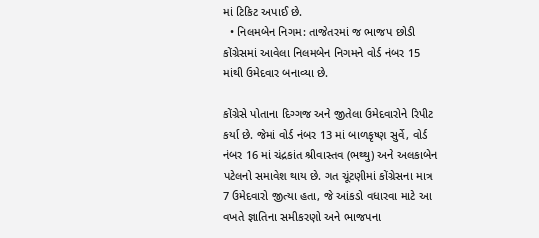માં ટિકિટ અપાઈ છે.
  • નિલમબેન નિગમ: તાજેતરમાં જ ભાજપ છોડી કોંગ્રેસમાં આવેલા નિલમબેન નિગમને વોર્ડ નંબર 15 માંથી ઉમેદવાર બનાવ્યા છે.

કોંગ્રેસે પોતાના દિગ્ગજ અને જીતેલા ઉમેદવારોને રિપીટ કર્યા છે. જેમાં વોર્ડ નંબર 13 માં બાળકૃષ્ણ સુર્વે, વોર્ડ નંબર 16 માં ચંદ્રકાંત શ્રીવાસ્તવ (ભથ્થુ) અને અલકાબેન પટેલનો સમાવેશ થાય છે. ગત ચૂંટણીમાં કોંગ્રેસના માત્ર 7 ઉમેદવારો જીત્યા હતા, જે આંકડો વધારવા માટે આ વખતે જ્ઞાતિના સમીકરણો અને ભાજપના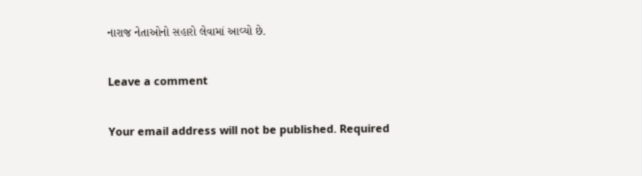નારાજ નેતાઓનો સહારો લેવામાં આવ્યો છે.

Leave a comment

Your email address will not be published. Required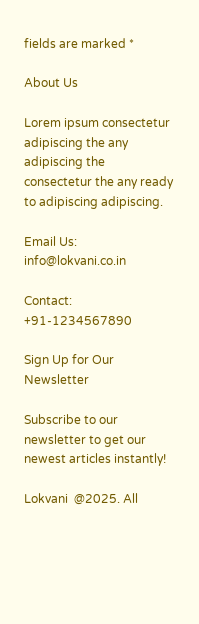fields are marked *

About Us

Lorem ipsum consectetur adipiscing the any adipiscing the consectetur the any ready to adipiscing adipiscing.

Email Us: info@lokvani.co.in

Contact: +91-1234567890

Sign Up for Our Newsletter

Subscribe to our newsletter to get our newest articles instantly!

Lokvani  @2025. All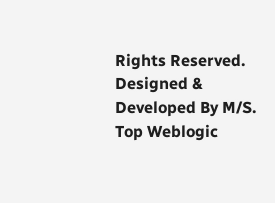Rights Reserved. Designed & Developed By M/S. Top Weblogic